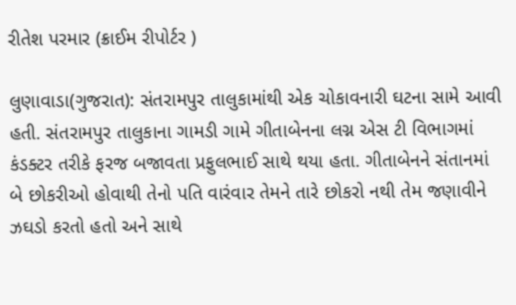રીતેશ પરમાર (ક્રાઈમ રીપોર્ટર )

લુણાવાડા(ગુજરાત): સંતરામપુર તાલુકામાંથી એક ચોકાવનારી ઘટના સામે આવી હતી. સંતરામપુર તાલુકાના ગામડી ગામે ગીતાબેનના લગ્ન એસ ટી વિભાગમાં કંડક્ટર તરીકે ફરજ બજાવતા પ્રફુલભાઈ સાથે થયા હતા. ગીતાબેનને સંતાનમાં બે છોકરીઓ હોવાથી તેનો પતિ વારંવાર તેમને તારે છોકરો નથી તેમ જણાવીને ઝઘડો કરતો હતો અને સાથે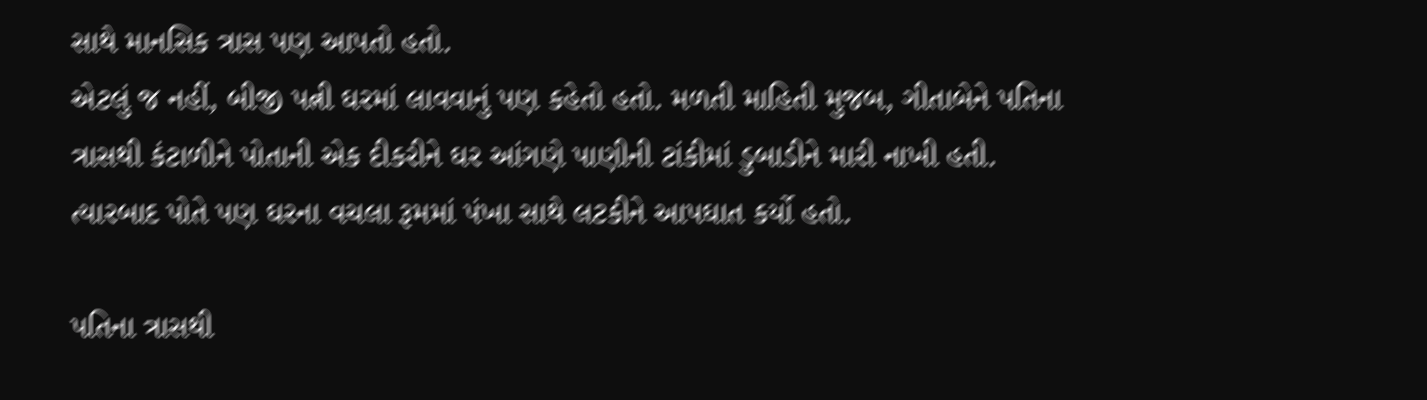સાથે માનસિક ત્રાસ પણ આપતો હતો.
એટલું જ નહીં, બીજી પત્ની ઘરમાં લાવવાનું પણ કહેતો હતો. મળતી માહિતી મુજબ, ગીતાબેને પતિના ત્રાસથી કંટાળીને પોતાની એક દીકરીને ઘર આંગણે પાણીની ટાંકીમાં ડુબાડીને મારી નાખી હતી. ત્યારબાદ પોતે પણ ઘરના વચલા રૂમમાં પંખા સાથે લટકીને આપઘાત કર્યો હતો.

પતિના ત્રાસથી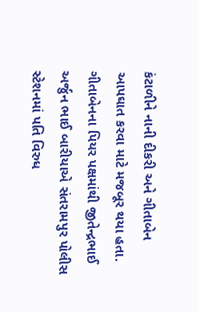કંટાળીને નાની દીકરી અને ગીતાબેન આપઘાત કરવા માટે મજબૂર થયા હતા. ગીતાબેનના પિયર પક્ષમાંથી જીતેન્દ્રભાઈ અર્જુન ભાઈ બારીયાએ સંતરામપુર પોલીસ સ્ટેશનમાં પતિ વિરુધ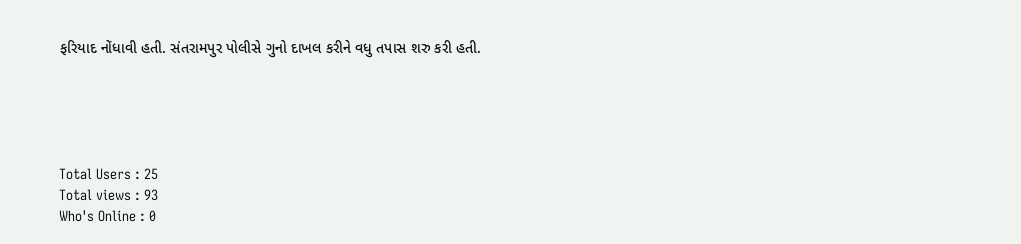ફરિયાદ નોંધાવી હતી. સંતરામપુર પોલીસે ગુનો દાખલ કરીને વધુ તપાસ શરુ કરી હતી.





Total Users : 25
Total views : 93
Who's Online : 0